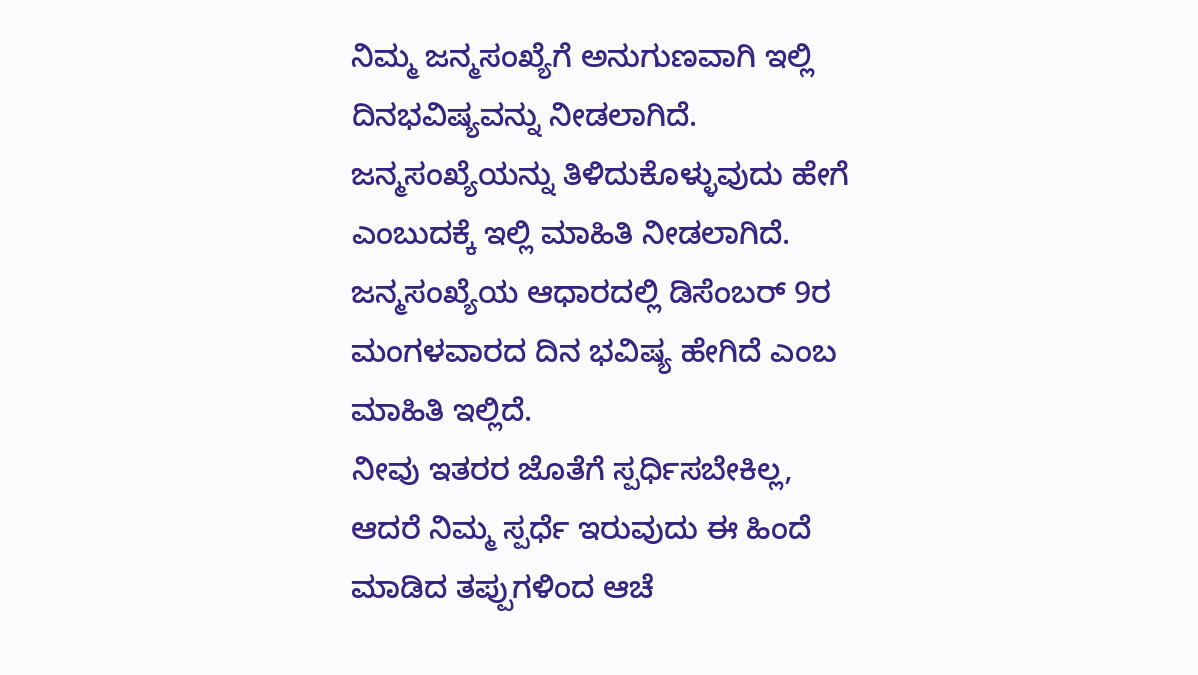ನಿಮ್ಮ ಜನ್ಮಸಂಖ್ಯೆಗೆ ಅನುಗುಣವಾಗಿ ಇಲ್ಲಿ ದಿನಭವಿಷ್ಯವನ್ನು ನೀಡಲಾಗಿದೆ. ಜನ್ಮಸಂಖ್ಯೆಯನ್ನು ತಿಳಿದುಕೊಳ್ಳುವುದು ಹೇಗೆ ಎಂಬುದಕ್ಕೆ ಇಲ್ಲಿ ಮಾಹಿತಿ ನೀಡಲಾಗಿದೆ. ಜನ್ಮಸಂಖ್ಯೆಯ ಆಧಾರದಲ್ಲಿ ಡಿಸೆಂಬರ್ 9ರ ಮಂಗಳವಾರದ ದಿನ ಭವಿಷ್ಯ ಹೇಗಿದೆ ಎಂಬ ಮಾಹಿತಿ ಇಲ್ಲಿದೆ.
ನೀವು ಇತರರ ಜೊತೆಗೆ ಸ್ಪರ್ಧಿಸಬೇಕಿಲ್ಲ, ಆದರೆ ನಿಮ್ಮ ಸ್ಪರ್ಧೆ ಇರುವುದು ಈ ಹಿಂದೆ ಮಾಡಿದ ತಪ್ಪುಗಳಿಂದ ಆಚೆ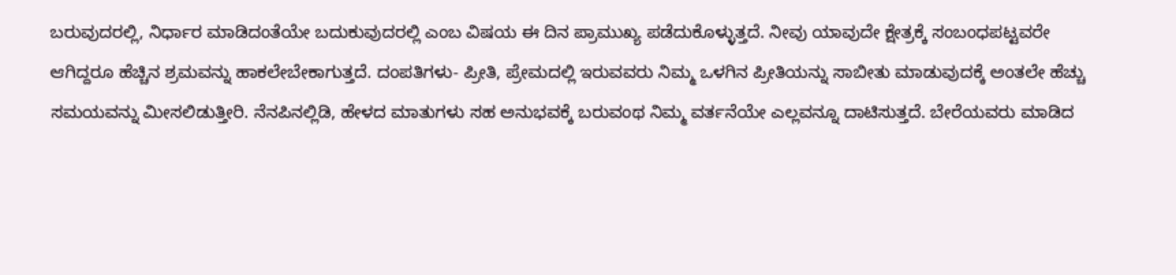ಬರುವುದರಲ್ಲಿ, ನಿರ್ಧಾರ ಮಾಡಿದಂತೆಯೇ ಬದುಕುವುದರಲ್ಲಿ ಎಂಬ ವಿಷಯ ಈ ದಿನ ಪ್ರಾಮುಖ್ಯ ಪಡೆದುಕೊಳ್ಳುತ್ತದೆ. ನೀವು ಯಾವುದೇ ಕ್ಷೇತ್ರಕ್ಕೆ ಸಂಬಂಧಪಟ್ಟವರೇ ಆಗಿದ್ದರೂ ಹೆಚ್ಚಿನ ಶ್ರಮವನ್ನು ಹಾಕಲೇಬೇಕಾಗುತ್ತದೆ. ದಂಪತಿಗಳು- ಪ್ರೀತಿ, ಪ್ರೇಮದಲ್ಲಿ ಇರುವವರು ನಿಮ್ಮ ಒಳಗಿನ ಪ್ರೀತಿಯನ್ನು ಸಾಬೀತು ಮಾಡುವುದಕ್ಕೆ ಅಂತಲೇ ಹೆಚ್ಚು ಸಮಯವನ್ನು ಮೀಸಲಿಡುತ್ತೀರಿ. ನೆನಪಿನಲ್ಲಿಡಿ, ಹೇಳದ ಮಾತುಗಳು ಸಹ ಅನುಭವಕ್ಕೆ ಬರುವಂಥ ನಿಮ್ಮ ವರ್ತನೆಯೇ ಎಲ್ಲವನ್ನೂ ದಾಟಿಸುತ್ತದೆ. ಬೇರೆಯವರು ಮಾಡಿದ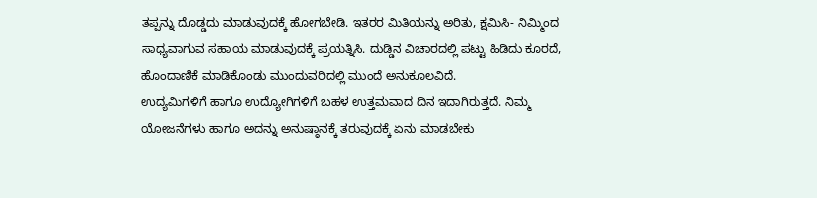ತಪ್ಪನ್ನು ದೊಡ್ಡದು ಮಾಡುವುದಕ್ಕೆ ಹೋಗಬೇಡಿ. ಇತರರ ಮಿತಿಯನ್ನು ಅರಿತು, ಕ್ಷಮಿಸಿ- ನಿಮ್ಮಿಂದ ಸಾಧ್ಯವಾಗುವ ಸಹಾಯ ಮಾಡುವುದಕ್ಕೆ ಪ್ರಯತ್ನಿಸಿ. ದುಡ್ಡಿನ ವಿಚಾರದಲ್ಲಿ ಪಟ್ಟು ಹಿಡಿದು ಕೂರದೆ, ಹೊಂದಾಣಿಕೆ ಮಾಡಿಕೊಂಡು ಮುಂದುವರಿದಲ್ಲಿ ಮುಂದೆ ಅನುಕೂಲವಿದೆ.
ಉದ್ಯಮಿಗಳಿಗೆ ಹಾಗೂ ಉದ್ಯೋಗಿಗಳಿಗೆ ಬಹಳ ಉತ್ತಮವಾದ ದಿನ ಇದಾಗಿರುತ್ತದೆ. ನಿಮ್ಮ ಯೋಜನೆಗಳು ಹಾಗೂ ಅದನ್ನು ಅನುಷ್ಠಾನಕ್ಕೆ ತರುವುದಕ್ಕೆ ಏನು ಮಾಡಬೇಕು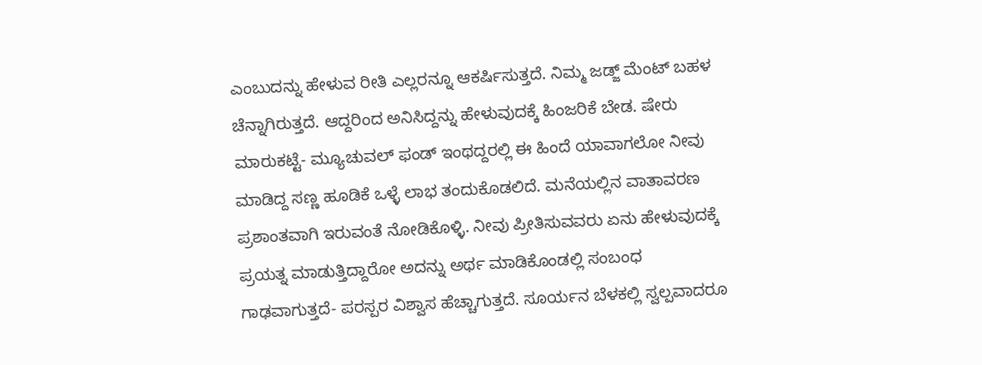ಎಂಬುದನ್ನು ಹೇಳುವ ರೀತಿ ಎಲ್ಲರನ್ನೂ ಆಕರ್ಷಿಸುತ್ತದೆ. ನಿಮ್ಮ ಜಡ್ಜ್ ಮೆಂಟ್ ಬಹಳ ಚೆನ್ನಾಗಿರುತ್ತದೆ. ಆದ್ದರಿಂದ ಅನಿಸಿದ್ದನ್ನು ಹೇಳುವುದಕ್ಕೆ ಹಿಂಜರಿಕೆ ಬೇಡ. ಷೇರು ಮಾರುಕಟ್ಟೆ- ಮ್ಯೂಚುವಲ್ ಫಂಡ್ ಇಂಥದ್ದರಲ್ಲಿ ಈ ಹಿಂದೆ ಯಾವಾಗಲೋ ನೀವು ಮಾಡಿದ್ದ ಸಣ್ಣ ಹೂಡಿಕೆ ಒಳ್ಳೆ ಲಾಭ ತಂದುಕೊಡಲಿದೆ. ಮನೆಯಲ್ಲಿನ ವಾತಾವರಣ ಪ್ರಶಾಂತವಾಗಿ ಇರುವಂತೆ ನೋಡಿಕೊಳ್ಳಿ. ನೀವು ಪ್ರೀತಿಸುವವರು ಏನು ಹೇಳುವುದಕ್ಕೆ ಪ್ರಯತ್ನ ಮಾಡುತ್ತಿದ್ದಾರೋ ಅದನ್ನು ಅರ್ಥ ಮಾಡಿಕೊಂಡಲ್ಲಿ ಸಂಬಂಧ ಗಾಢವಾಗುತ್ತದೆ- ಪರಸ್ಪರ ವಿಶ್ವಾಸ ಹೆಚ್ಚಾಗುತ್ತದೆ. ಸೂರ್ಯನ ಬೆಳಕಲ್ಲಿ ಸ್ವಲ್ಪವಾದರೂ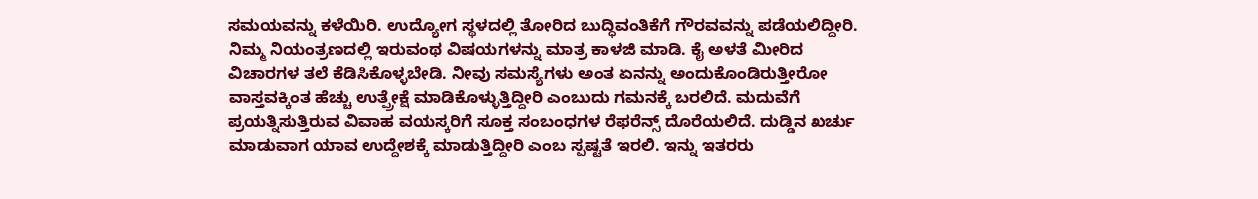ಸಮಯವನ್ನು ಕಳೆಯಿರಿ. ಉದ್ಯೋಗ ಸ್ಥಳದಲ್ಲಿ ತೋರಿದ ಬುದ್ಧಿವಂತಿಕೆಗೆ ಗೌರವವನ್ನು ಪಡೆಯಲಿದ್ದೀರಿ.
ನಿಮ್ಮ ನಿಯಂತ್ರಣದಲ್ಲಿ ಇರುವಂಥ ವಿಷಯಗಳನ್ನು ಮಾತ್ರ ಕಾಳಜಿ ಮಾಡಿ. ಕೈ ಅಳತೆ ಮೀರಿದ ವಿಚಾರಗಳ ತಲೆ ಕೆಡಿಸಿಕೊಳ್ಳಬೇಡಿ. ನೀವು ಸಮಸ್ಯೆಗಳು ಅಂತ ಏನನ್ನು ಅಂದುಕೊಂಡಿರುತ್ತೀರೋ ವಾಸ್ತವಕ್ಕಿಂತ ಹೆಚ್ಚು ಉತ್ಪ್ರೇಕ್ಷೆ ಮಾಡಿಕೊಳ್ಳುತ್ತಿದ್ದೀರಿ ಎಂಬುದು ಗಮನಕ್ಕೆ ಬರಲಿದೆ. ಮದುವೆಗೆ ಪ್ರಯತ್ನಿಸುತ್ತಿರುವ ವಿವಾಹ ವಯಸ್ಕರಿಗೆ ಸೂಕ್ತ ಸಂಬಂಧಗಳ ರೆಫರೆನ್ಸ್ ದೊರೆಯಲಿದೆ. ದುಡ್ಡಿನ ಖರ್ಚು ಮಾಡುವಾಗ ಯಾವ ಉದ್ದೇಶಕ್ಕೆ ಮಾಡುತ್ತಿದ್ದೀರಿ ಎಂಬ ಸ್ಪಷ್ಟತೆ ಇರಲಿ. ಇನ್ನು ಇತರರು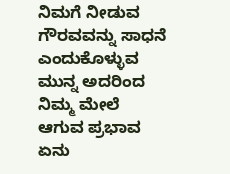ನಿಮಗೆ ನೀಡುವ ಗೌರವವನ್ನು ಸಾಧನೆ ಎಂದುಕೊಳ್ಳುವ ಮುನ್ನ ಅದರಿಂದ ನಿಮ್ಮ ಮೇಲೆ ಆಗುವ ಪ್ರಭಾವ ಏನು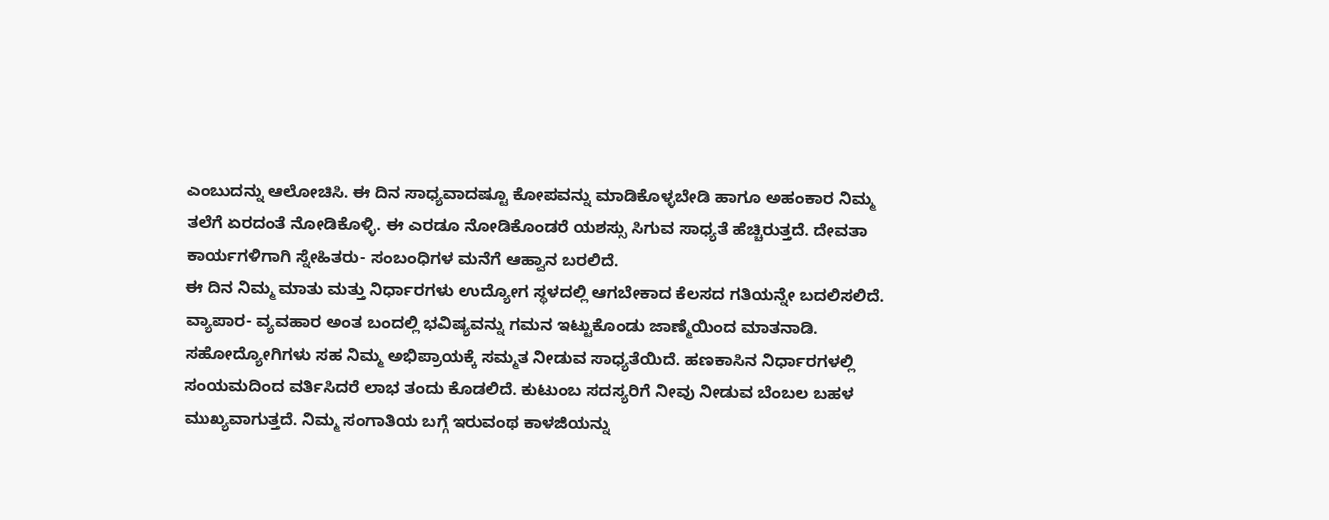ಎಂಬುದನ್ನು ಆಲೋಚಿಸಿ. ಈ ದಿನ ಸಾಧ್ಯವಾದಷ್ಟೂ ಕೋಪವನ್ನು ಮಾಡಿಕೊಳ್ಳಬೇಡಿ ಹಾಗೂ ಅಹಂಕಾರ ನಿಮ್ಮ ತಲೆಗೆ ಏರದಂತೆ ನೋಡಿಕೊಳ್ಳಿ. ಈ ಎರಡೂ ನೋಡಿಕೊಂಡರೆ ಯಶಸ್ಸು ಸಿಗುವ ಸಾಧ್ಯತೆ ಹೆಚ್ಚಿರುತ್ತದೆ. ದೇವತಾ ಕಾರ್ಯಗಳಿಗಾಗಿ ಸ್ನೇಹಿತರು- ಸಂಬಂಧಿಗಳ ಮನೆಗೆ ಆಹ್ವಾನ ಬರಲಿದೆ.
ಈ ದಿನ ನಿಮ್ಮ ಮಾತು ಮತ್ತು ನಿರ್ಧಾರಗಳು ಉದ್ಯೋಗ ಸ್ಥಳದಲ್ಲಿ ಆಗಬೇಕಾದ ಕೆಲಸದ ಗತಿಯನ್ನೇ ಬದಲಿಸಲಿದೆ. ವ್ಯಾಪಾರ- ವ್ಯವಹಾರ ಅಂತ ಬಂದಲ್ಲಿ ಭವಿಷ್ಯವನ್ನು ಗಮನ ಇಟ್ಟುಕೊಂಡು ಜಾಣ್ಮೆಯಿಂದ ಮಾತನಾಡಿ. ಸಹೋದ್ಯೋಗಿಗಳು ಸಹ ನಿಮ್ಮ ಅಭಿಪ್ರಾಯಕ್ಕೆ ಸಮ್ಮತ ನೀಡುವ ಸಾಧ್ಯತೆಯಿದೆ. ಹಣಕಾಸಿನ ನಿರ್ಧಾರಗಳಲ್ಲಿ ಸಂಯಮದಿಂದ ವರ್ತಿಸಿದರೆ ಲಾಭ ತಂದು ಕೊಡಲಿದೆ. ಕುಟುಂಬ ಸದಸ್ಯರಿಗೆ ನೀವು ನೀಡುವ ಬೆಂಬಲ ಬಹಳ ಮುಖ್ಯವಾಗುತ್ತದೆ. ನಿಮ್ಮ ಸಂಗಾತಿಯ ಬಗ್ಗೆ ಇರುವಂಥ ಕಾಳಜಿಯನ್ನು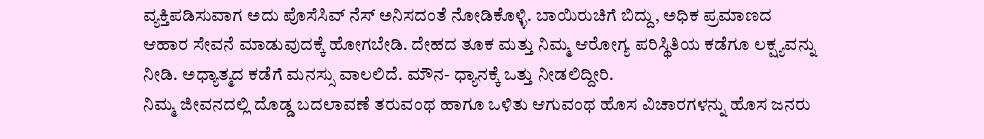ವ್ಯಕ್ತಿಪಡಿಸುವಾಗ ಅದು ಪೊಸೆಸಿವ್ ನೆಸ್ ಅನಿಸದಂತೆ ನೋಡಿಕೊಳ್ಳಿ. ಬಾಯಿರುಚಿಗೆ ಬಿದ್ದು, ಅಧಿಕ ಪ್ರಮಾಣದ ಆಹಾರ ಸೇವನೆ ಮಾಡುವುದಕ್ಕೆ ಹೋಗಬೇಡಿ. ದೇಹದ ತೂಕ ಮತ್ತು ನಿಮ್ಮ ಆರೋಗ್ಯ ಪರಿಸ್ಥಿತಿಯ ಕಡೆಗೂ ಲಕ್ಷ್ಯವನ್ನು ನೀಡಿ. ಅಧ್ಯಾತ್ಮದ ಕಡೆಗೆ ಮನಸ್ಸು ವಾಲಲಿದೆ. ಮೌನ- ಧ್ಯಾನಕ್ಕೆ ಒತ್ತು ನೀಡಲಿದ್ದೀರಿ.
ನಿಮ್ಮ ಜೀವನದಲ್ಲಿ ದೊಡ್ಡ ಬದಲಾವಣೆ ತರುವಂಥ ಹಾಗೂ ಒಳಿತು ಆಗುವಂಥ ಹೊಸ ವಿಚಾರಗಳನ್ನು ಹೊಸ ಜನರು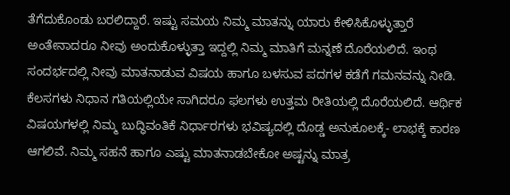ತೆಗೆದುಕೊಂಡು ಬರಲಿದ್ದಾರೆ. ಇಷ್ಟು ಸಮಯ ನಿಮ್ಮ ಮಾತನ್ನು ಯಾರು ಕೇಳಿಸಿಕೊಳ್ಳುತ್ತಾರೆ ಅಂತೇನಾದರೂ ನೀವು ಅಂದುಕೊಳ್ಳುತ್ತಾ ಇದ್ದಲ್ಲಿ ನಿಮ್ಮ ಮಾತಿಗೆ ಮನ್ನಣೆ ದೊರೆಯಲಿದೆ. ಇಂಥ ಸಂದರ್ಭದಲ್ಲಿ ನೀವು ಮಾತನಾಡುವ ವಿಷಯ ಹಾಗೂ ಬಳಸುವ ಪದಗಳ ಕಡೆಗೆ ಗಮನವನ್ನು ನೀಡಿ. ಕೆಲಸಗಳು ನಿಧಾನ ಗತಿಯಲ್ಲಿಯೇ ಸಾಗಿದರೂ ಫಲಗಳು ಉತ್ತಮ ರೀತಿಯಲ್ಲಿ ದೊರೆಯಲಿದೆ. ಆರ್ಥಿಕ ವಿಷಯಗಳಲ್ಲಿ ನಿಮ್ಮ ಬುದ್ಧಿವಂತಿಕೆ ನಿರ್ಧಾರಗಳು ಭವಿಷ್ಯದಲ್ಲಿ ದೊಡ್ಡ ಅನುಕೂಲಕ್ಕೆ- ಲಾಭಕ್ಕೆ ಕಾರಣ ಆಗಲಿವೆ. ನಿಮ್ಮ ಸಹನೆ ಹಾಗೂ ಎಷ್ಟು ಮಾತನಾಡಬೇಕೋ ಅಷ್ಟನ್ನು ಮಾತ್ರ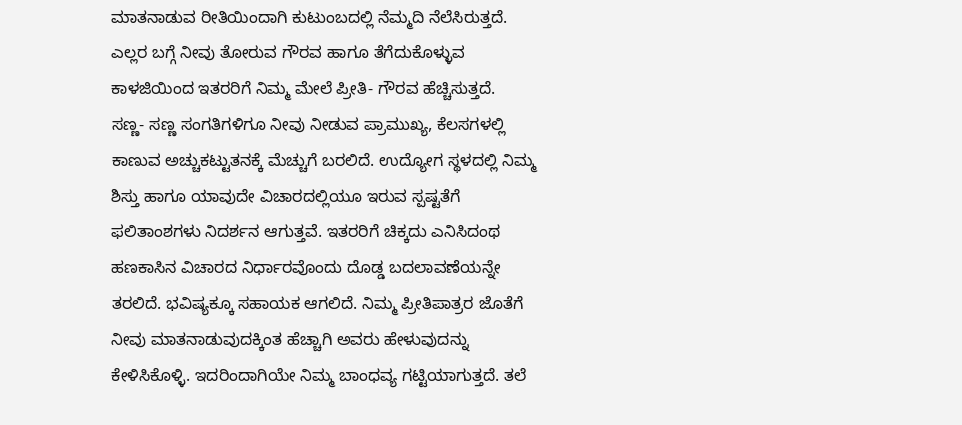ಮಾತನಾಡುವ ರೀತಿಯಿಂದಾಗಿ ಕುಟುಂಬದಲ್ಲಿ ನೆಮ್ಮದಿ ನೆಲೆಸಿರುತ್ತದೆ. ಎಲ್ಲರ ಬಗ್ಗೆ ನೀವು ತೋರುವ ಗೌರವ ಹಾಗೂ ತೆಗೆದುಕೊಳ್ಳುವ ಕಾಳಜಿಯಿಂದ ಇತರರಿಗೆ ನಿಮ್ಮ ಮೇಲೆ ಪ್ರೀತಿ- ಗೌರವ ಹೆಚ್ಚಿಸುತ್ತದೆ.
ಸಣ್ಣ- ಸಣ್ಣ ಸಂಗತಿಗಳಿಗೂ ನೀವು ನೀಡುವ ಪ್ರಾಮುಖ್ಯ, ಕೆಲಸಗಳಲ್ಲಿ ಕಾಣುವ ಅಚ್ಚುಕಟ್ಟುತನಕ್ಕೆ ಮೆಚ್ಚುಗೆ ಬರಲಿದೆ. ಉದ್ಯೋಗ ಸ್ಥಳದಲ್ಲಿ ನಿಮ್ಮ ಶಿಸ್ತು ಹಾಗೂ ಯಾವುದೇ ವಿಚಾರದಲ್ಲಿಯೂ ಇರುವ ಸ್ಪಷ್ಟತೆಗೆ ಫಲಿತಾಂಶಗಳು ನಿದರ್ಶನ ಆಗುತ್ತವೆ. ಇತರರಿಗೆ ಚಿಕ್ಕದು ಎನಿಸಿದಂಥ ಹಣಕಾಸಿನ ವಿಚಾರದ ನಿರ್ಧಾರವೊಂದು ದೊಡ್ಡ ಬದಲಾವಣೆಯನ್ನೇ ತರಲಿದೆ. ಭವಿಷ್ಯಕ್ಕೂ ಸಹಾಯಕ ಆಗಲಿದೆ. ನಿಮ್ಮ ಪ್ರೀತಿಪಾತ್ರರ ಜೊತೆಗೆ ನೀವು ಮಾತನಾಡುವುದಕ್ಕಿಂತ ಹೆಚ್ಚಾಗಿ ಅವರು ಹೇಳುವುದನ್ನು ಕೇಳಿಸಿಕೊಳ್ಳಿ. ಇದರಿಂದಾಗಿಯೇ ನಿಮ್ಮ ಬಾಂಧವ್ಯ ಗಟ್ಟಿಯಾಗುತ್ತದೆ. ತಲೆ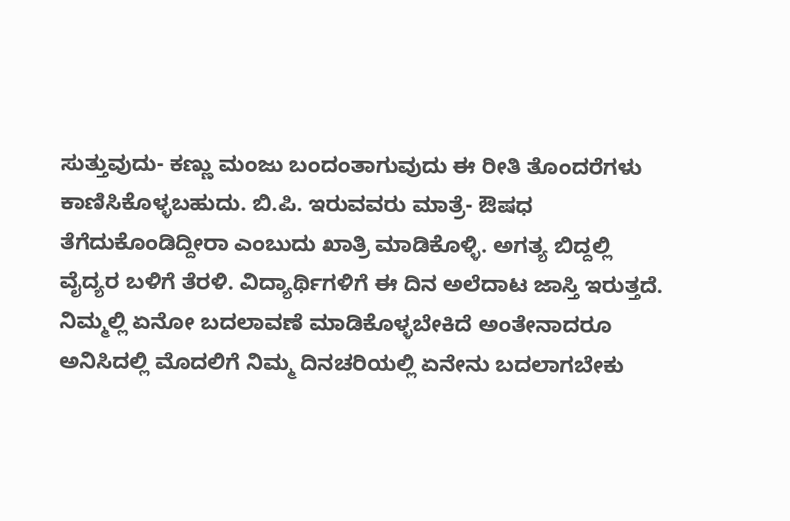ಸುತ್ತುವುದು- ಕಣ್ಣು ಮಂಜು ಬಂದಂತಾಗುವುದು ಈ ರೀತಿ ತೊಂದರೆಗಳು ಕಾಣಿಸಿಕೊಳ್ಳಬಹುದು. ಬಿ.ಪಿ. ಇರುವವರು ಮಾತ್ರೆ- ಔಷಧ ತೆಗೆದುಕೊಂಡಿದ್ದೀರಾ ಎಂಬುದು ಖಾತ್ರಿ ಮಾಡಿಕೊಳ್ಳಿ. ಅಗತ್ಯ ಬಿದ್ದಲ್ಲಿ ವೈದ್ಯರ ಬಳಿಗೆ ತೆರಳಿ. ವಿದ್ಯಾರ್ಥಿಗಳಿಗೆ ಈ ದಿನ ಅಲೆದಾಟ ಜಾಸ್ತಿ ಇರುತ್ತದೆ.
ನಿಮ್ಮಲ್ಲಿ ಏನೋ ಬದಲಾವಣೆ ಮಾಡಿಕೊಳ್ಳಬೇಕಿದೆ ಅಂತೇನಾದರೂ ಅನಿಸಿದಲ್ಲಿ ಮೊದಲಿಗೆ ನಿಮ್ಮ ದಿನಚರಿಯಲ್ಲಿ ಏನೇನು ಬದಲಾಗಬೇಕು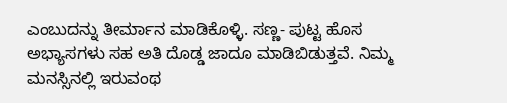ಎಂಬುದನ್ನು ತೀರ್ಮಾನ ಮಾಡಿಕೊಳ್ಳಿ. ಸಣ್ಣ- ಪುಟ್ಟ ಹೊಸ ಅಭ್ಯಾಸಗಳು ಸಹ ಅತಿ ದೊಡ್ಡ ಜಾದೂ ಮಾಡಿಬಿಡುತ್ತವೆ. ನಿಮ್ಮ ಮನಸ್ಸಿನಲ್ಲಿ ಇರುವಂಥ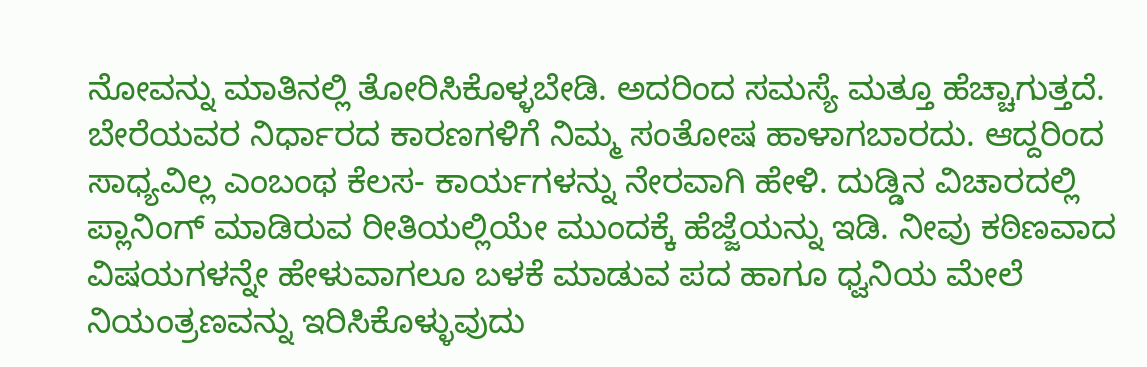ನೋವನ್ನು ಮಾತಿನಲ್ಲಿ ತೋರಿಸಿಕೊಳ್ಳಬೇಡಿ. ಅದರಿಂದ ಸಮಸ್ಯೆ ಮತ್ತೂ ಹೆಚ್ಚಾಗುತ್ತದೆ. ಬೇರೆಯವರ ನಿರ್ಧಾರದ ಕಾರಣಗಳಿಗೆ ನಿಮ್ಮ ಸಂತೋಷ ಹಾಳಾಗಬಾರದು. ಆದ್ದರಿಂದ ಸಾಧ್ಯವಿಲ್ಲ ಎಂಬಂಥ ಕೆಲಸ- ಕಾರ್ಯಗಳನ್ನು ನೇರವಾಗಿ ಹೇಳಿ. ದುಡ್ಡಿನ ವಿಚಾರದಲ್ಲಿ ಪ್ಲಾನಿಂಗ್ ಮಾಡಿರುವ ರೀತಿಯಲ್ಲಿಯೇ ಮುಂದಕ್ಕೆ ಹೆಜ್ಜೆಯನ್ನು ಇಡಿ. ನೀವು ಕಠಿಣವಾದ ವಿಷಯಗಳನ್ನೇ ಹೇಳುವಾಗಲೂ ಬಳಕೆ ಮಾಡುವ ಪದ ಹಾಗೂ ಧ್ವನಿಯ ಮೇಲೆ ನಿಯಂತ್ರಣವನ್ನು ಇರಿಸಿಕೊಳ್ಳುವುದು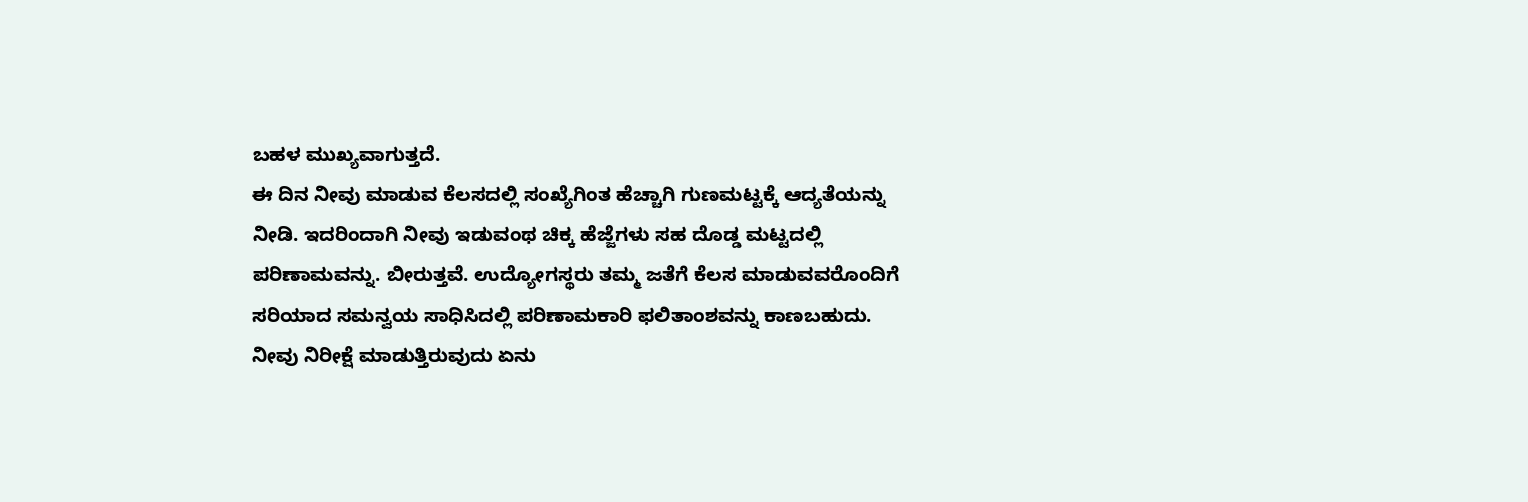ಬಹಳ ಮುಖ್ಯವಾಗುತ್ತದೆ.
ಈ ದಿನ ನೀವು ಮಾಡುವ ಕೆಲಸದಲ್ಲಿ ಸಂಖ್ಯೆಗಿಂತ ಹೆಚ್ಚಾಗಿ ಗುಣಮಟ್ಟಕ್ಕೆ ಆದ್ಯತೆಯನ್ನು ನೀಡಿ. ಇದರಿಂದಾಗಿ ನೀವು ಇಡುವಂಥ ಚಿಕ್ಕ ಹೆಜ್ಜೆಗಳು ಸಹ ದೊಡ್ಡ ಮಟ್ಟದಲ್ಲಿ ಪರಿಣಾಮವನ್ನು. ಬೀರುತ್ತವೆ. ಉದ್ಯೋಗಸ್ಥರು ತಮ್ಮ ಜತೆಗೆ ಕೆಲಸ ಮಾಡುವವರೊಂದಿಗೆ ಸರಿಯಾದ ಸಮನ್ವಯ ಸಾಧಿಸಿದಲ್ಲಿ ಪರಿಣಾಮಕಾರಿ ಫಲಿತಾಂಶವನ್ನು ಕಾಣಬಹುದು. ನೀವು ನಿರೀಕ್ಷೆ ಮಾಡುತ್ತಿರುವುದು ಏನು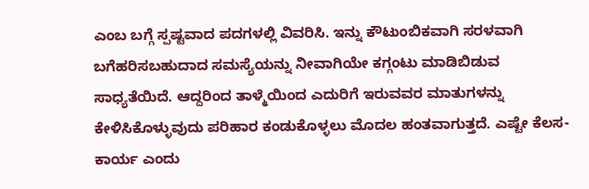ಎಂಬ ಬಗ್ಗೆ ಸ್ಪಷ್ಟವಾದ ಪದಗಳಲ್ಲಿ ವಿವರಿಸಿ. ಇನ್ನು ಕೌಟುಂಬಿಕವಾಗಿ ಸರಳವಾಗಿ ಬಗೆಹರಿಸಬಹುದಾದ ಸಮಸ್ಯೆಯನ್ನು ನೀವಾಗಿಯೇ ಕಗ್ಗಂಟು ಮಾಡಿಬಿಡುವ ಸಾಧ್ಯತೆಯಿದೆ. ಆದ್ದರಿಂದ ತಾಳ್ಮೆಯಿಂದ ಎದುರಿಗೆ ಇರುವವರ ಮಾತುಗಳನ್ನು ಕೇಳಿಸಿಕೊಳ್ಳುವುದು ಪರಿಹಾರ ಕಂಡುಕೊಳ್ಳಲು ಮೊದಲ ಹಂತವಾಗುತ್ತದೆ. ಎಷ್ಟೇ ಕೆಲಸ- ಕಾರ್ಯ ಎಂದು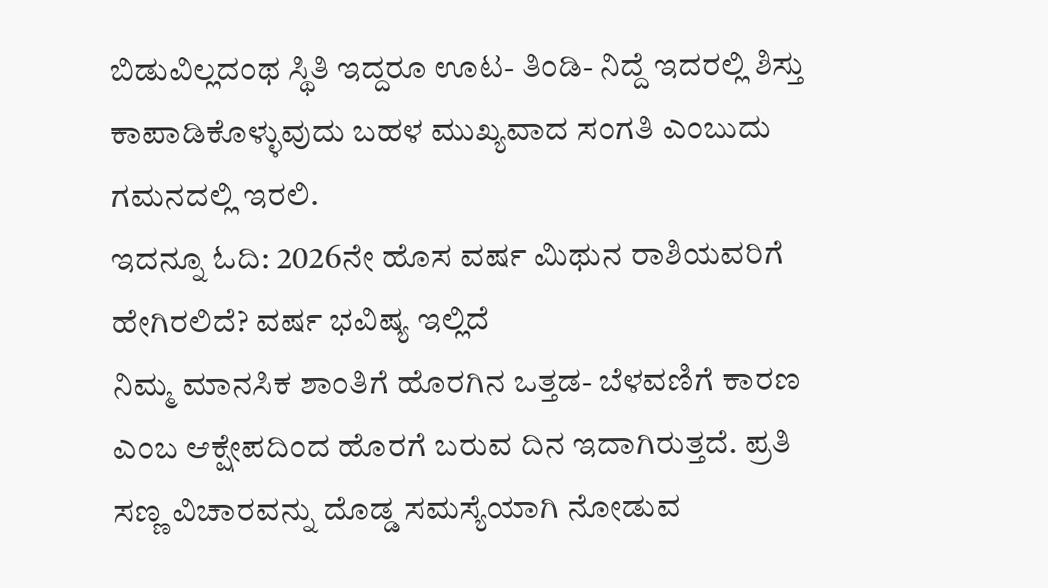ಬಿಡುವಿಲ್ಲದಂಥ ಸ್ಥಿತಿ ಇದ್ದರೂ ಊಟ- ತಿಂಡಿ- ನಿದ್ದೆ ಇದರಲ್ಲಿ ಶಿಸ್ತು ಕಾಪಾಡಿಕೊಳ್ಳುವುದು ಬಹಳ ಮುಖ್ಯವಾದ ಸಂಗತಿ ಎಂಬುದು ಗಮನದಲ್ಲಿ ಇರಲಿ.
ಇದನ್ನೂ ಓದಿ: 2026ನೇ ಹೊಸ ವರ್ಷ ಮಿಥುನ ರಾಶಿಯವರಿಗೆ ಹೇಗಿರಲಿದೆ? ವರ್ಷ ಭವಿಷ್ಯ ಇಲ್ಲಿದೆ
ನಿಮ್ಮ ಮಾನಸಿಕ ಶಾಂತಿಗೆ ಹೊರಗಿನ ಒತ್ತಡ- ಬೆಳವಣಿಗೆ ಕಾರಣ ಎಂಬ ಆಕ್ಷೇಪದಿಂದ ಹೊರಗೆ ಬರುವ ದಿನ ಇದಾಗಿರುತ್ತದೆ. ಪ್ರತಿ ಸಣ್ಣ ವಿಚಾರವನ್ನು ದೊಡ್ಡ ಸಮಸ್ಯೆಯಾಗಿ ನೋಡುವ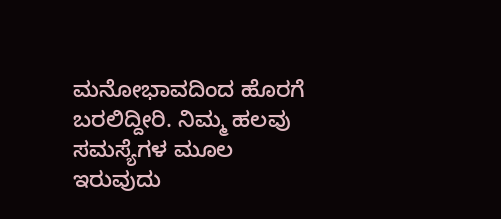ಮನೋಭಾವದಿಂದ ಹೊರಗೆ ಬರಲಿದ್ದೀರಿ. ನಿಮ್ಮ ಹಲವು ಸಮಸ್ಯೆಗಳ ಮೂಲ ಇರುವುದು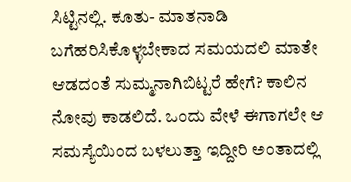ಸಿಟ್ಟಿನಲ್ಲಿ. ಕೂತು- ಮಾತನಾಡಿ ಬಗೆಹರಿಸಿಕೊಳ್ಳಬೇಕಾದ ಸಮಯದಲಿ ಮಾತೇ ಆಡದಂತೆ ಸುಮ್ಮನಾಗಿಬಿಟ್ಟರೆ ಹೇಗೆ? ಕಾಲಿನ ನೋವು ಕಾಡಲಿದೆ. ಒಂದು ವೇಳೆ ಈಗಾಗಲೇ ಆ ಸಮಸ್ಯೆಯಿಂದ ಬಳಲುತ್ತಾ ಇದ್ದೀರಿ ಅಂತಾದಲ್ಲಿ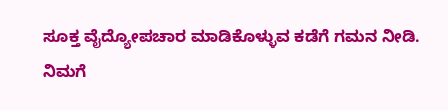ಸೂಕ್ತ ವೈದ್ಯೋಪಚಾರ ಮಾಡಿಕೊಳ್ಳುವ ಕಡೆಗೆ ಗಮನ ನೀಡಿ. ನಿಮಗೆ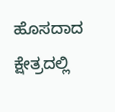ಹೊಸದಾದ ಕ್ಷೇತ್ರದಲ್ಲಿ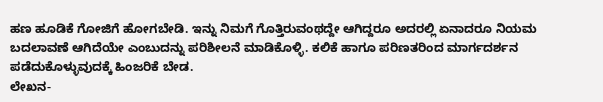ಹಣ ಹೂಡಿಕೆ ಗೋಜಿಗೆ ಹೋಗಬೇಡಿ. ಇನ್ನು ನಿಮಗೆ ಗೊತ್ತಿರುವಂಥದ್ದೇ ಆಗಿದ್ದರೂ ಅದರಲ್ಲಿ ಏನಾದರೂ ನಿಯಮ ಬದಲಾವಣೆ ಆಗಿದೆಯೇ ಎಂಬುದನ್ನು ಪರಿಶೀಲನೆ ಮಾಡಿಕೊಳ್ಳಿ. ಕಲಿಕೆ ಹಾಗೂ ಪರಿಣತರಿಂದ ಮಾರ್ಗದರ್ಶನ ಪಡೆದುಕೊಳ್ಳುವುದಕ್ಕೆ ಹಿಂಜರಿಕೆ ಬೇಡ.
ಲೇಖನ-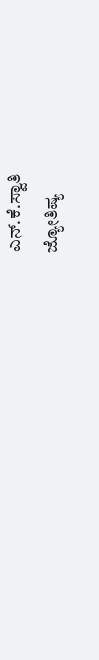ಎನ್.ಕೆ.ಸ್ವಾತಿ
ಜ್ಯೋತಿಷ್ಯ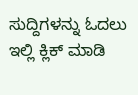ಸುದ್ದಿಗಳನ್ನು ಓದಲು ಇಲ್ಲಿ ಕ್ಲಿಕ್ ಮಾಡಿ